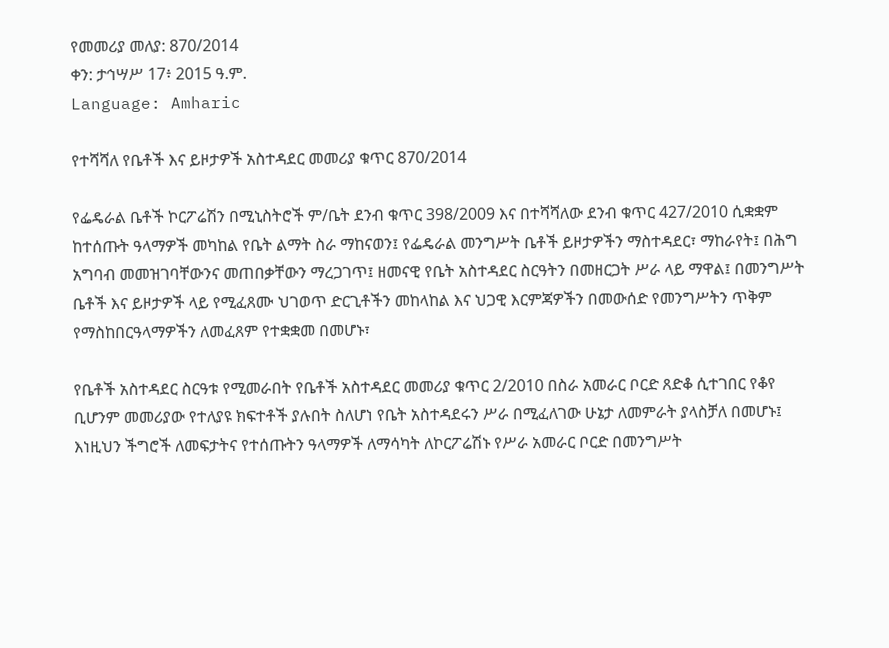የመመሪያ መለያ: 870/2014
ቀን: ታኅሣሥ 17፥ 2015 ዓ.ም.
Language: Amharic

የተሻሻለ የቤቶች እና ይዞታዎች አስተዳደር መመሪያ ቁጥር 870/2014

የፌዴራል ቤቶች ኮርፖሬሽን በሚኒስትሮች ም/ቤት ደንብ ቁጥር 398/2009 እና በተሻሻለው ደንብ ቁጥር 427/2010 ሲቋቋም ከተሰጡት ዓላማዎች መካከል የቤት ልማት ስራ ማከናወን፤ የፌዴራል መንግሥት ቤቶች ይዞታዎችን ማስተዳደር፣ ማከራየት፤ በሕግ አግባብ መመዝገባቸውንና መጠበቃቸውን ማረጋገጥ፤ ዘመናዊ የቤት አስተዳደር ስርዓትን በመዘርጋት ሥራ ላይ ማዋል፤ በመንግሥት ቤቶች እና ይዞታዎች ላይ የሚፈጸሙ ህገወጥ ድርጊቶችን መከላከል እና ህጋዊ እርምጃዎችን በመውሰድ የመንግሥትን ጥቅም የማስከበርዓላማዎችን ለመፈጸም የተቋቋመ በመሆኑ፣

የቤቶች አስተዳደር ስርዓቱ የሚመራበት የቤቶች አስተዳደር መመሪያ ቁጥር 2/2010 በስራ አመራር ቦርድ ጸድቆ ሲተገበር የቆየ ቢሆንም መመሪያው የተለያዩ ክፍተቶች ያሉበት ስለሆነ የቤት አስተዳደሩን ሥራ በሚፈለገው ሁኔታ ለመምራት ያላስቻለ በመሆኑ፤
እነዚህን ችግሮች ለመፍታትና የተሰጡትን ዓላማዎች ለማሳካት ለኮርፖሬሽኑ የሥራ አመራር ቦርድ በመንግሥት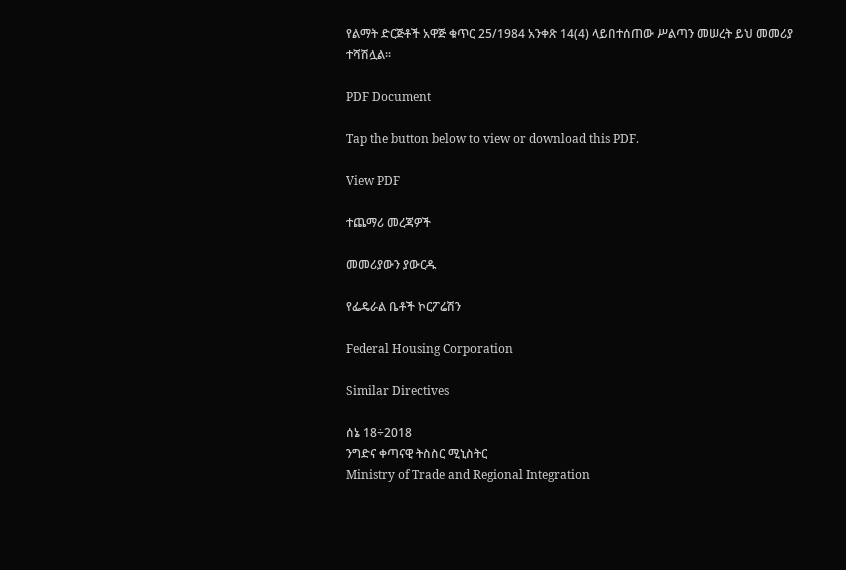የልማት ድርጅቶች አዋጅ ቁጥር 25/1984 አንቀጽ 14(4) ላይበተሰጠው ሥልጣን መሠረት ይህ መመሪያ ተሻሽሏል፡፡

PDF Document

Tap the button below to view or download this PDF.

View PDF

ተጨማሪ መረጃዎች

መመሪያውን ያውርዱ

የፌዴራል ቤቶች ኮርፖሬሽን

Federal Housing Corporation

Similar Directives

ሰኔ 18÷2018
ንግድና ቀጣናዊ ትስስር ሚኒስትር
Ministry of Trade and Regional Integration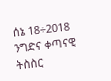ሰኔ 18÷2018
ንግድና ቀጣናዊ ትስስር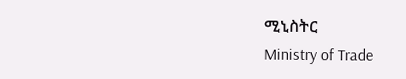ሚኒስትር
Ministry of Trade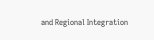and Regional Integration